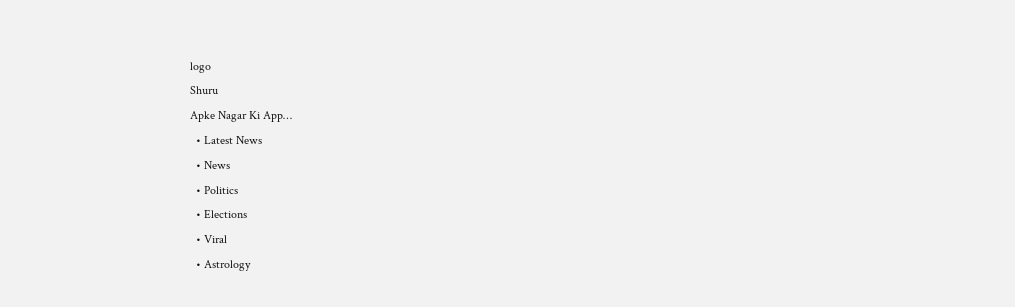logo
Shuru
Apke Nagar Ki App…
  • Latest News
  • News
  • Politics
  • Elections
  • Viral
  • Astrology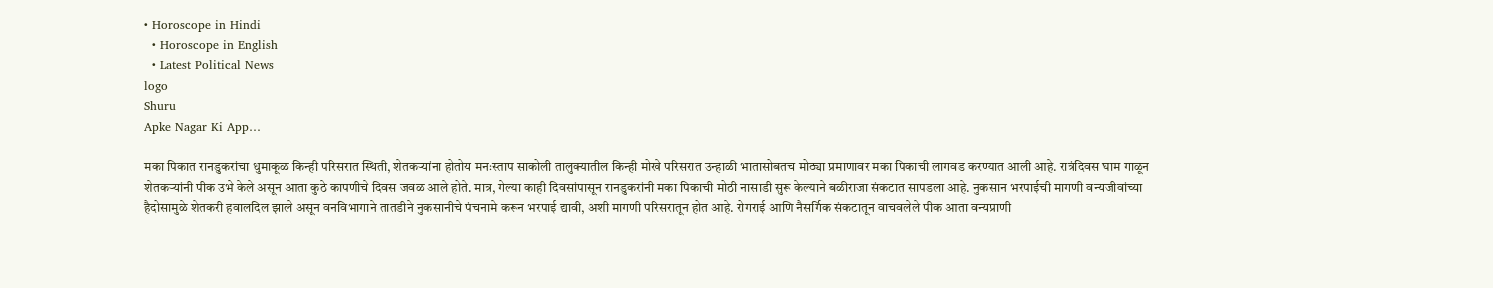• Horoscope in Hindi
  • Horoscope in English
  • Latest Political News
logo
Shuru
Apke Nagar Ki App…

मका पिकात रानडुकरांचा धुमाकूळ किन्ही परिसरात स्थिती, शेतकऱ्यांना होतोय मनःस्ताप साकोली तालुक्यातील किन्ही मोखे परिसरात उन्हाळी भातासोबतच मोठ्या प्रमाणावर मका पिकाची लागवड करण्यात आली आहे. रात्रंदिवस घाम गाळून शेतकऱ्यांनी पीक उभे केले असून आता कुठे कापणीचे दिवस जवळ आले होते. मात्र, गेल्या काही दिवसांपासून रानडुकरांनी मका पिकाची मोठी नासाडी सुरू केल्याने बळीराजा संकटात सापडला आहे. नुकसान भरपाईची मागणी वन्यजीवांच्या हैदोसामुळे शेतकरी हवालदिल झाले असून वनविभागाने तातडीने नुकसानीचे पंचनामे करून भरपाई द्यावी, अशी मागणी परिसरातून होत आहे. रोगराई आणि नैसर्गिक संकटातून वाचवलेले पीक आता वन्यप्राणी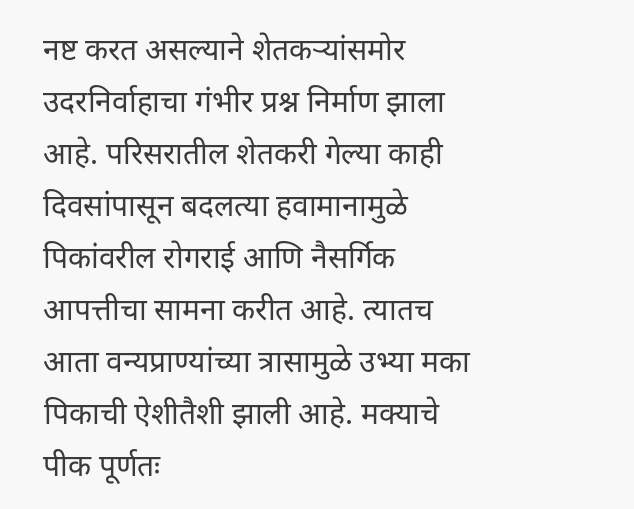नष्ट करत असल्याने शेतकऱ्यांसमोर उदरनिर्वाहाचा गंभीर प्रश्न निर्माण झाला आहे. परिसरातील शेतकरी गेल्या काही दिवसांपासून बदलत्या हवामानामुळे पिकांवरील रोगराई आणि नैसर्गिक आपत्तीचा सामना करीत आहे. त्यातच आता वन्यप्राण्यांच्या त्रासामुळे उभ्या मका पिकाची ऐशीतैशी झाली आहे. मक्याचे पीक पूर्णतः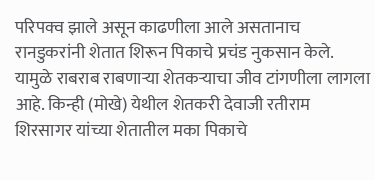परिपक्व झाले असून काढणीला आले असतानाच रानडुकरांनी शेतात शिरून पिकाचे प्रचंड नुकसान केले. यामुळे राबराब राबणाऱ्या शेतकऱ्याचा जीव टांगणीला लागला आहे. किन्ही (मोखे) येथील शेतकरी देवाजी रतीराम शिरसागर यांच्या शेतातील मका पिकाचे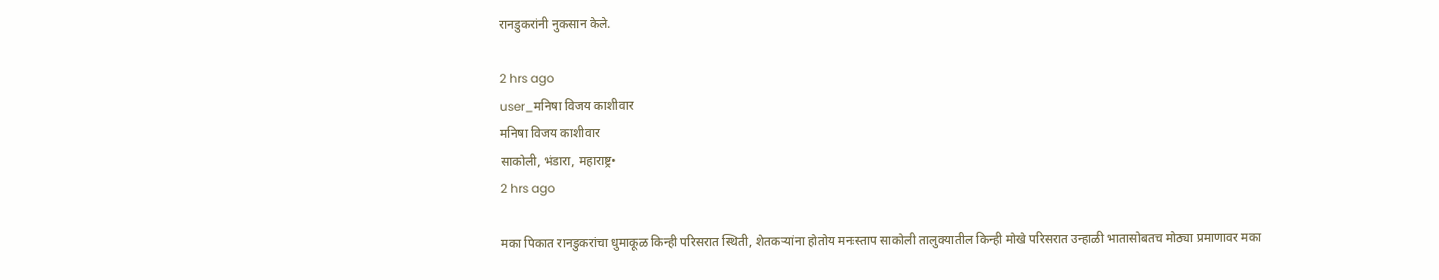रानडुकरांनी नुकसान केले.

2 hrs ago
user_मनिषा विजय काशीवार
मनिषा विजय काशीवार
साकोली, भंडारा, महाराष्ट्र•
2 hrs ago

मका पिकात रानडुकरांचा धुमाकूळ किन्ही परिसरात स्थिती, शेतकऱ्यांना होतोय मनःस्ताप साकोली तालुक्यातील किन्ही मोखे परिसरात उन्हाळी भातासोबतच मोठ्या प्रमाणावर मका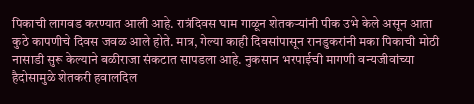पिकाची लागवड करण्यात आली आहे. रात्रंदिवस घाम गाळून शेतकऱ्यांनी पीक उभे केले असून आता कुठे कापणीचे दिवस जवळ आले होते. मात्र, गेल्या काही दिवसांपासून रानडुकरांनी मका पिकाची मोठी नासाडी सुरू केल्याने बळीराजा संकटात सापडला आहे. नुकसान भरपाईची मागणी वन्यजीवांच्या हैदोसामुळे शेतकरी हवालदिल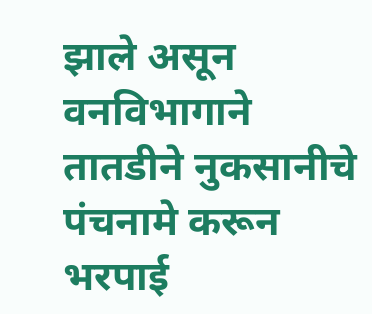झाले असून वनविभागाने तातडीने नुकसानीचे पंचनामे करून भरपाई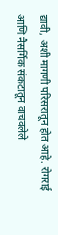द्यावी, अशी मागणी परिसरातून होत आहे. रोगराई आणि नैसर्गिक संकटातून वाचवलेले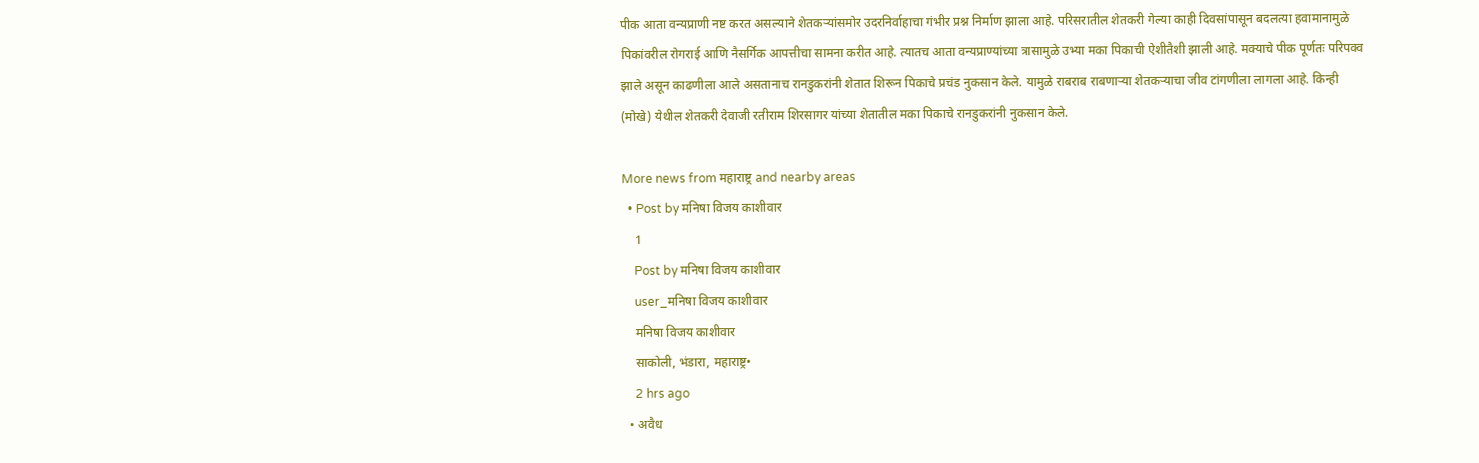पीक आता वन्यप्राणी नष्ट करत असल्याने शेतकऱ्यांसमोर उदरनिर्वाहाचा गंभीर प्रश्न निर्माण झाला आहे. परिसरातील शेतकरी गेल्या काही दिवसांपासून बदलत्या हवामानामुळे पिकांवरील रोगराई आणि नैसर्गिक आपत्तीचा सामना करीत आहे. त्यातच आता वन्यप्राण्यांच्या त्रासामुळे उभ्या मका पिकाची ऐशीतैशी झाली आहे. मक्याचे पीक पूर्णतः परिपक्व झाले असून काढणीला आले असतानाच रानडुकरांनी शेतात शिरून पिकाचे प्रचंड नुकसान केले. यामुळे राबराब राबणाऱ्या शेतकऱ्याचा जीव टांगणीला लागला आहे. किन्ही (मोखे) येथील शेतकरी देवाजी रतीराम शिरसागर यांच्या शेतातील मका पिकाचे रानडुकरांनी नुकसान केले.

More news from महाराष्ट्र and nearby areas
  • Post by मनिषा विजय काशीवार
    1
    Post by मनिषा विजय काशीवार
    user_मनिषा विजय काशीवार
    मनिषा विजय काशीवार
    साकोली, भंडारा, महाराष्ट्र•
    2 hrs ago
  • अवैध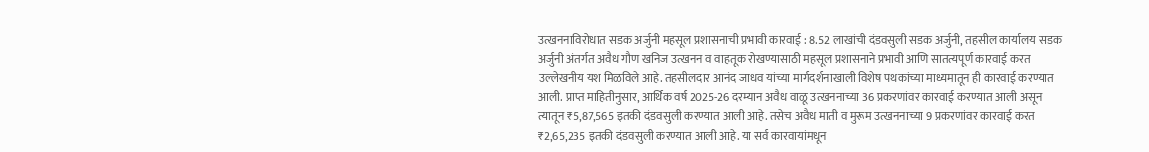उत्खननाविरोधात सडक अर्जुनी महसूल प्रशासनाची प्रभावी कारवाई : 8.52 लाखांची दंडवसुली सडक अर्जुनी, तहसील कार्यालय सडक अर्जुनी अंतर्गत अवैध गौण खनिज उत्खनन व वाहतूक रोखण्यासाठी महसूल प्रशासनाने प्रभावी आणि सातत्यपूर्ण कारवाई करत उल्लेखनीय यश मिळविले आहे. तहसीलदार आनंद जाधव यांच्या मार्गदर्शनाखाली विशेष पथकांच्या माध्यमातून ही कारवाई करण्यात आली. प्राप्त माहितीनुसार, आर्थिक वर्ष 2025-26 दरम्यान अवैध वाळू उत्खननाच्या 36 प्रकरणांवर कारवाई करण्यात आली असून त्यातून ₹5,87,565 इतकी दंडवसुली करण्यात आली आहे. तसेच अवैध माती व मुरूम उत्खननाच्या 9 प्रकरणांवर कारवाई करत ₹2,65,235 इतकी दंडवसुली करण्यात आली आहे. या सर्व कारवायांमधून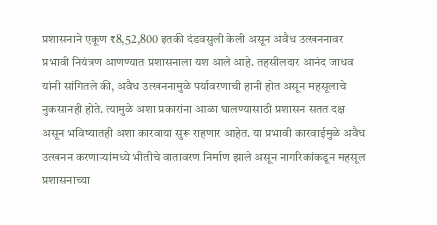प्रशासनाने एकूण ₹8,52,800 इतकी दंडवसुली केली असून अवैध उत्खननावर प्रभावी नियंत्रण आणण्यात प्रशासनाला यश आले आहे. तहसीलदार आनंद जाधव यांनी सांगितले की, अवैध उत्खननामुळे पर्यावरणाची हानी होत असून महसूलाचे नुकसानही होते. त्यामुळे अशा प्रकारांना आळा घालण्यासाठी प्रशासन सतत दक्ष असून भविष्यातही अशा कारवाया सुरू राहणार आहेत. या प्रभावी कारवाईमुळे अवैध उत्खनन करणाऱ्यांमध्ये भीतीचे वातावरण निर्माण झाले असून नागरिकांकडून महसूल प्रशासनाच्या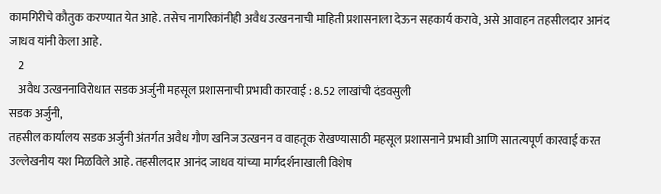कामगिरीचे कौतुक करण्यात येत आहे. तसेच नागरिकांनीही अवैध उत्खननाची माहिती प्रशासनाला देऊन सहकार्य करावे, असे आवाहन तहसीलदार आनंद जाधव यांनी केला आहे.
    2
    अवैध उत्खननाविरोधात सडक अर्जुनी महसूल प्रशासनाची प्रभावी कारवाई : 8.52 लाखांची दंडवसुली
सडक अर्जुनी,
तहसील कार्यालय सडक अर्जुनी अंतर्गत अवैध गौण खनिज उत्खनन व वाहतूक रोखण्यासाठी महसूल प्रशासनाने प्रभावी आणि सातत्यपूर्ण कारवाई करत उल्लेखनीय यश मिळविले आहे. तहसीलदार आनंद जाधव यांच्या मार्गदर्शनाखाली विशेष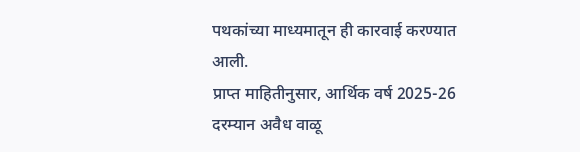पथकांच्या माध्यमातून ही कारवाई करण्यात आली.
प्राप्त माहितीनुसार, आर्थिक वर्ष 2025-26 दरम्यान अवैध वाळू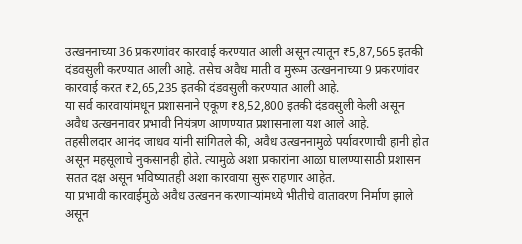उत्खननाच्या 36 प्रकरणांवर कारवाई करण्यात आली असून त्यातून ₹5,87,565 इतकी दंडवसुली करण्यात आली आहे. तसेच अवैध माती व मुरूम उत्खननाच्या 9 प्रकरणांवर कारवाई करत ₹2,65,235 इतकी दंडवसुली करण्यात आली आहे.
या सर्व कारवायांमधून प्रशासनाने एकूण ₹8,52,800 इतकी दंडवसुली केली असून अवैध उत्खननावर प्रभावी नियंत्रण आणण्यात प्रशासनाला यश आले आहे.
तहसीलदार आनंद जाधव यांनी सांगितले की, अवैध उत्खननामुळे पर्यावरणाची हानी होत असून महसूलाचे नुकसानही होते. त्यामुळे अशा प्रकारांना आळा घालण्यासाठी प्रशासन सतत दक्ष असून भविष्यातही अशा कारवाया सुरू राहणार आहेत.
या प्रभावी कारवाईमुळे अवैध उत्खनन करणाऱ्यांमध्ये भीतीचे वातावरण निर्माण झाले असून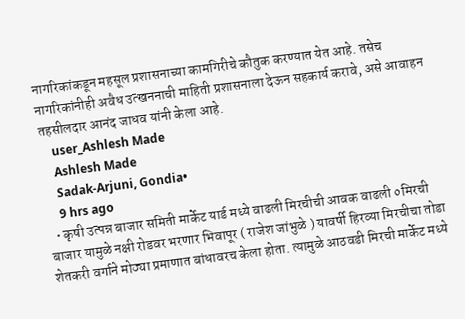नागरिकांकडून महसूल प्रशासनाच्या कामगिरीचे कौतुक करण्यात येत आहे. तसेच नागरिकांनीही अवैध उत्खननाची माहिती प्रशासनाला देऊन सहकार्य करावे, असे आवाहन तहसीलदार आनंद जाधव यांनी केला आहे.
    user_Ashlesh Made
    Ashlesh Made
    Sadak-Arjuni, Gondia•
    9 hrs ago
  • कृषी उत्पन्न बाजार समिती मार्केट यार्ड मध्ये वाढली मिरचीची आवक वाढली ०मिरची बाजार यामुळे नक्षी रोडवर भरणार भिवापूर ( राजेश जांभुळे ) यावर्षी हिरव्या मिरचीचा तोडा शेतकरी वर्गाने मोठ्या प्रमाणात बांधावरच केला होता. त्यामुळे आठवडी मिरची मार्केट मध्ये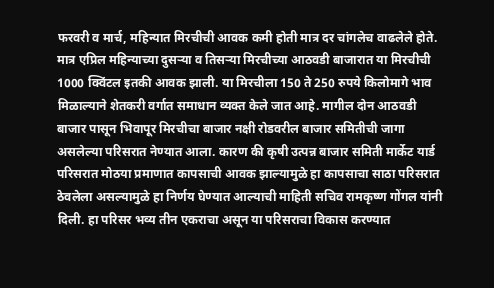फरवरी व मार्च, महिन्यात मिरचीची आवक कमी होती मात्र दर चांगलेच वाढलेले होते. मात्र एप्रिल महिन्याच्या दुसऱ्या व तिसऱ्या मिरचीच्या आठवडी बाजारात या मिरचीची 1000 क्विंटल इतकी आवक झाली. या मिरचीला 150 ते 250 रुपये किलोमागे भाव मिळाल्याने शेतकरी वर्गात समाधान व्यक्त केले जात आहे. मागील दोन आठवडी बाजार पासून भिवापूर मिरचीचा बाजार नक्षी रोडवरील बाजार समितीची जागा असलेल्या परिसरात नेण्यात आला. कारण की कृषी उत्पन्न बाजार समिती मार्केट यार्ड परिसरात मोठया प्रमाणात कापसाची आवक झाल्यामुळे हा कापसाचा साठा परिसरात ठेवलेला असल्यामुळे हा निर्णय घेण्यात आल्याची माहिती सचिव रामकृष्ण गोंगल यांनी दिली. हा परिसर भव्य तीन एकराचा असून या परिसराचा विकास करण्यात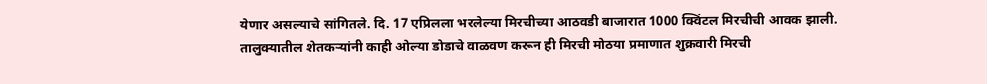येणार असल्याचे सांगितले. दि. 17 एप्रिलला भरलेल्या मिरचीच्या आठवडी बाजारात 1000 क्विंटल मिरचीची आवक झाली. तालुक्यातील शेतकऱ्यांनी काही ओल्या डोडाचे वाळवण करून ही मिरची मोठया प्रमाणात शुक्रवारी मिरची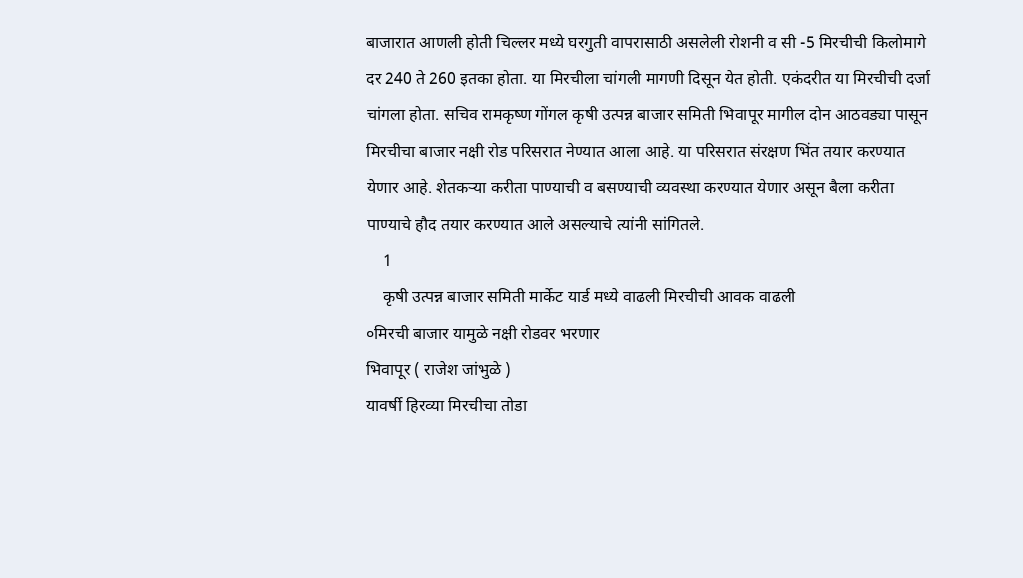बाजारात आणली होती चिल्लर मध्ये घरगुती वापरासाठी असलेली रोशनी व सी -5 मिरचीची किलोमागे दर 240 ते 260 इतका होता. या मिरचीला चांगली मागणी दिसून येत होती. एकंदरीत या मिरचीची दर्जा चांगला होता. सचिव रामकृष्ण गोंगल कृषी उत्पन्न बाजार समिती भिवापूर मागील दोन आठवड्या पासून मिरचीचा बाजार नक्षी रोड परिसरात नेण्यात आला आहे. या परिसरात संरक्षण भिंत तयार करण्यात येणार आहे. शेतकऱ्या करीता पाण्याची व बसण्याची व्यवस्था करण्यात येणार असून बैला करीता पाण्याचे हौद तयार करण्यात आले असल्याचे त्यांनी सांगितले.
    1
    कृषी उत्पन्न बाजार समिती मार्केट यार्ड मध्ये वाढली मिरचीची आवक वाढली
०मिरची बाजार यामुळे नक्षी रोडवर भरणार
भिवापूर ( राजेश जांभुळे )
यावर्षी हिरव्या मिरचीचा तोडा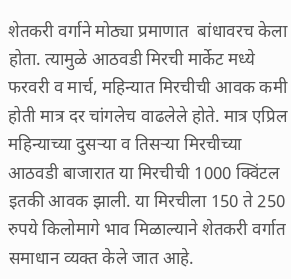शेतकरी वर्गाने मोठ्या प्रमाणात  बांधावरच केला होता. त्यामुळे आठवडी मिरची मार्केट मध्ये फरवरी व मार्च, महिन्यात मिरचीची आवक कमी होती मात्र दर चांगलेच वाढलेले होते. मात्र एप्रिल महिन्याच्या दुसऱ्या व तिसऱ्या मिरचीच्या आठवडी बाजारात या मिरचीची 1000 क्विंटल इतकी आवक झाली. या मिरचीला 150 ते 250 रुपये किलोमागे भाव मिळाल्याने शेतकरी वर्गात समाधान व्यक्त केले जात आहे.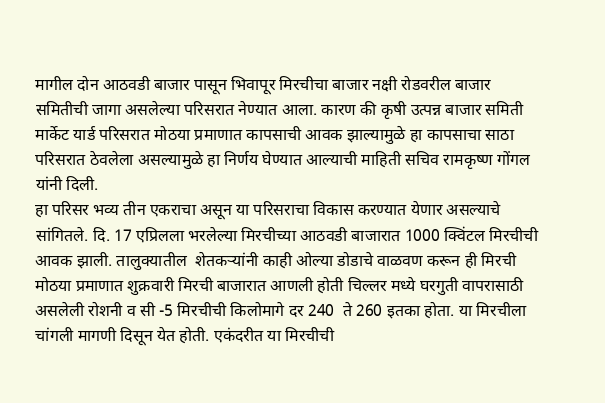मागील दोन आठवडी बाजार पासून भिवापूर मिरचीचा बाजार नक्षी रोडवरील बाजार समितीची जागा असलेल्या परिसरात नेण्यात आला. कारण की कृषी उत्पन्न बाजार समिती मार्केट यार्ड परिसरात मोठया प्रमाणात कापसाची आवक झाल्यामुळे हा कापसाचा साठा परिसरात ठेवलेला असल्यामुळे हा निर्णय घेण्यात आल्याची माहिती सचिव रामकृष्ण गोंगल यांनी दिली.
हा परिसर भव्य तीन एकराचा असून या परिसराचा विकास करण्यात येणार असल्याचे सांगितले. दि. 17 एप्रिलला भरलेल्या मिरचीच्या आठवडी बाजारात 1000 क्विंटल मिरचीची आवक झाली. तालुक्यातील  शेतकऱ्यांनी काही ओल्या डोडाचे वाळवण करून ही मिरची मोठया प्रमाणात शुक्रवारी मिरची बाजारात आणली होती चिल्लर मध्ये घरगुती वापरासाठी असलेली रोशनी व सी -5 मिरचीची किलोमागे दर 240  ते 260 इतका होता. या मिरचीला चांगली मागणी दिसून येत होती. एकंदरीत या मिरचीची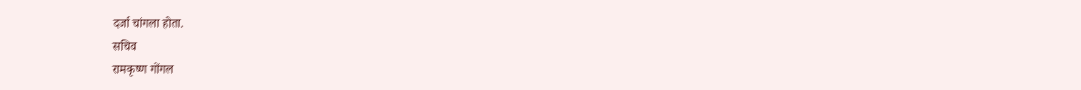दर्जा चांगला होता.
सचिव
रामकृष्ण गोंगल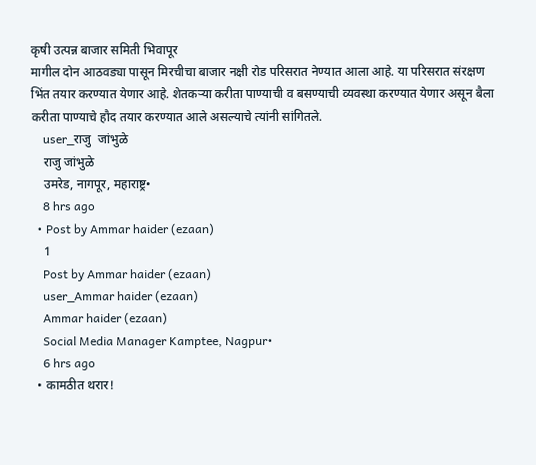कृषी उत्पन्न बाजार समिती भिवापूर
मागील दोन आठवड्या पासून मिरचीचा बाजार नक्षी रोड परिसरात नेण्यात आला आहे. या परिसरात संरक्षण भिंत तयार करण्यात येणार आहे. शेतकऱ्या करीता पाण्याची व बसण्याची व्यवस्था करण्यात येणार असून बैला करीता पाण्याचे हौद तयार करण्यात आले असल्याचे त्यांनी सांगितले.
    user_राजु  जांभुळे
    राजु जांभुळे
    उमरेड, नागपूर, महाराष्ट्र•
    8 hrs ago
  • Post by Ammar haider (ezaan)
    1
    Post by Ammar haider (ezaan)
    user_Ammar haider (ezaan)
    Ammar haider (ezaan)
    Social Media Manager Kamptee, Nagpur•
    6 hrs ago
  • कामठीत थरार!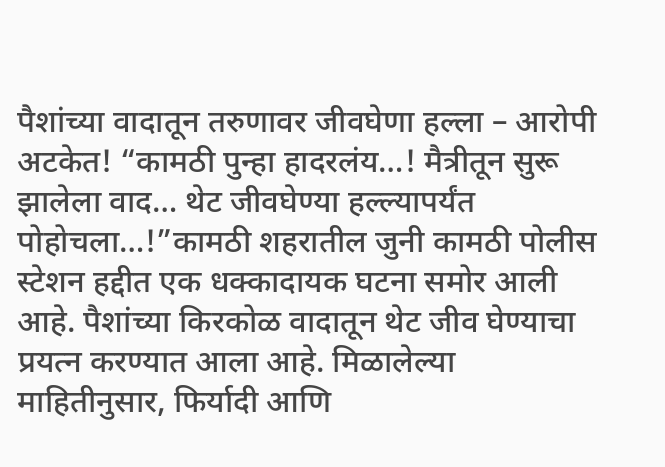पैशांच्या वादातून तरुणावर जीवघेणा हल्ला – आरोपी अटकेत! “कामठी पुन्हा हादरलंय…! मैत्रीतून सुरू झालेला वाद… थेट जीवघेण्या हल्ल्यापर्यंत पोहोचला…!”कामठी शहरातील जुनी कामठी पोलीस स्टेशन हद्दीत एक धक्कादायक घटना समोर आली आहे. पैशांच्या किरकोळ वादातून थेट जीव घेण्याचा प्रयत्न करण्यात आला आहे. मिळालेल्या माहितीनुसार, फिर्यादी आणि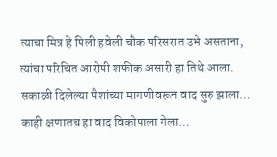त्याचा मित्र हे पिली हवेली चौक परिसरात उभे असताना, त्यांचा परिचित आरोपी शफीक असारी हा तिथे आला. सकाळी दिलेल्या पैशांच्या मागणीवरून वाद सुरु झाला… काही क्षणातच हा वाद विकोपाला गेला…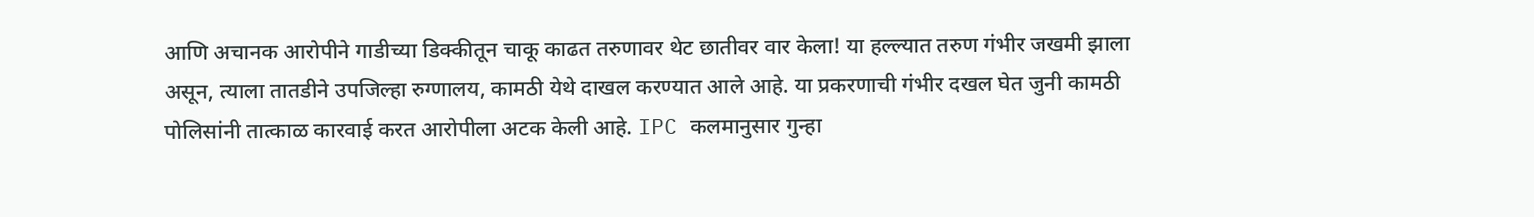आणि अचानक आरोपीने गाडीच्या डिक्कीतून चाकू काढत तरुणावर थेट छातीवर वार केला! या हल्ल्यात तरुण गंभीर जखमी झाला असून, त्याला तातडीने उपजिल्हा रुग्णालय, कामठी येथे दाखल करण्यात आले आहे. या प्रकरणाची गंभीर दखल घेत जुनी कामठी पोलिसांनी तात्काळ कारवाई करत आरोपीला अटक केली आहे. IPC कलमानुसार गुन्हा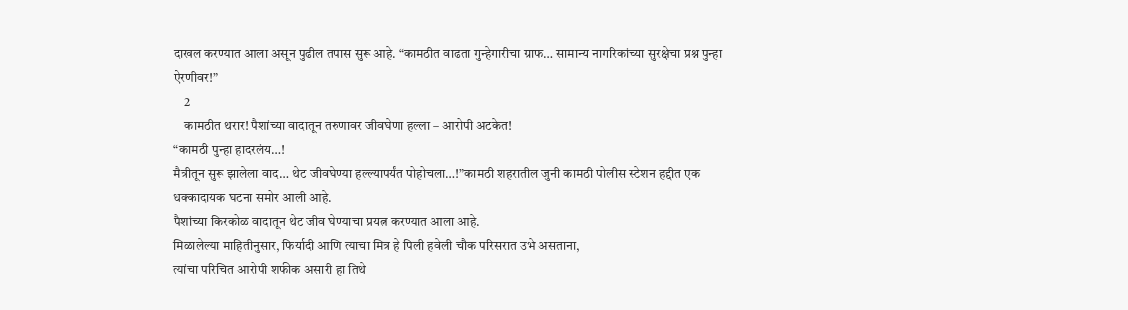दाखल करण्यात आला असून पुढील तपास सुरू आहे. “कामठीत वाढता गुन्हेगारीचा ग्राफ… सामान्य नागरिकांच्या सुरक्षेचा प्रश्न पुन्हा ऐरणीवर!”
    2
    कामठीत थरार! पैशांच्या वादातून तरुणावर जीवघेणा हल्ला – आरोपी अटकेत!
“कामठी पुन्हा हादरलंय…!
मैत्रीतून सुरू झालेला वाद… थेट जीवघेण्या हल्ल्यापर्यंत पोहोचला…!”कामठी शहरातील जुनी कामठी पोलीस स्टेशन हद्दीत एक धक्कादायक घटना समोर आली आहे.
पैशांच्या किरकोळ वादातून थेट जीव घेण्याचा प्रयत्न करण्यात आला आहे.
मिळालेल्या माहितीनुसार, फिर्यादी आणि त्याचा मित्र हे पिली हवेली चौक परिसरात उभे असताना,
त्यांचा परिचित आरोपी शफीक असारी हा तिथे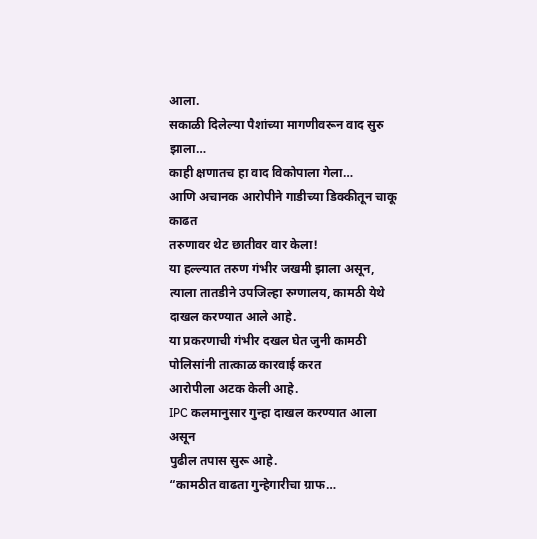आला.
सकाळी दिलेल्या पैशांच्या मागणीवरून वाद सुरु झाला…
काही क्षणातच हा वाद विकोपाला गेला…
आणि अचानक आरोपीने गाडीच्या डिक्कीतून चाकू काढत
तरुणावर थेट छातीवर वार केला!
या हल्ल्यात तरुण गंभीर जखमी झाला असून,
त्याला तातडीने उपजिल्हा रुग्णालय, कामठी येथे दाखल करण्यात आले आहे.
या प्रकरणाची गंभीर दखल घेत जुनी कामठी पोलिसांनी तात्काळ कारवाई करत
आरोपीला अटक केली आहे.
IPC कलमानुसार गुन्हा दाखल करण्यात आला असून
पुढील तपास सुरू आहे.
“कामठीत वाढता गुन्हेगारीचा ग्राफ…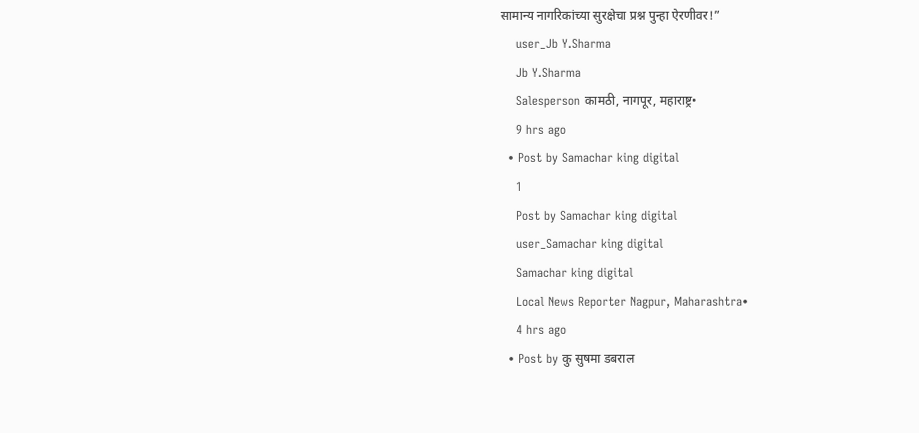सामान्य नागरिकांच्या सुरक्षेचा प्रश्न पुन्हा ऐरणीवर!”
    user_Jb Y.Sharma
    Jb Y.Sharma
    Salesperson कामठी, नागपूर, महाराष्ट्र•
    9 hrs ago
  • Post by Samachar king digital
    1
    Post by Samachar king digital
    user_Samachar king digital
    Samachar king digital
    Local News Reporter Nagpur, Maharashtra•
    4 hrs ago
  • Post by कु सुषमा डबराल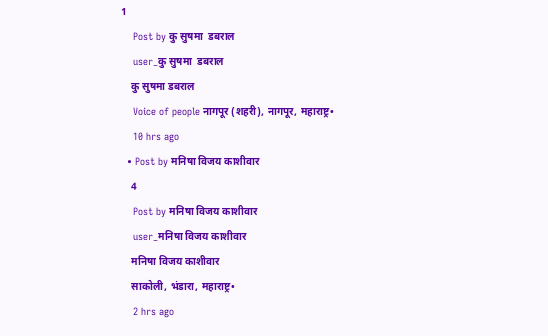1
    Post by कु सुषमा  डबराल
    user_कु सुषमा  डबराल
    कु सुषमा डबराल
    Voice of people नागपूर (शहरी), नागपूर, महाराष्ट्र•
    10 hrs ago
  • Post by मनिषा विजय काशीवार
    4
    Post by मनिषा विजय काशीवार
    user_मनिषा विजय काशीवार
    मनिषा विजय काशीवार
    साकोली, भंडारा, महाराष्ट्र•
    2 hrs ago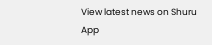View latest news on Shuru App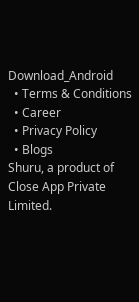Download_Android
  • Terms & Conditions
  • Career
  • Privacy Policy
  • Blogs
Shuru, a product of Close App Private Limited.